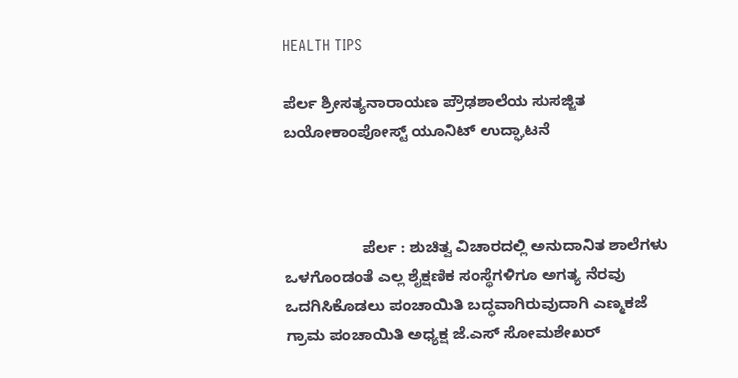HEALTH TIPS

ಪೆರ್ಲ ಶ್ರೀಸತ್ಯನಾರಾಯಣ ಪ್ರೌಢಶಾಲೆಯ ಸುಸಜ್ಜಿತ ಬಯೋಕಾಂಪೋಸ್ಟ್ ಯೂನಿಟ್ ಉದ್ಘಾಟನೆ



                  ಪೆರ್ಲ : ಶುಚಿತ್ವ ವಿಚಾರದಲ್ಲಿ ಅನುದಾನಿತ ಶಾಲೆಗಳು ಒಳಗೊಂಡಂತೆ ಎಲ್ಲ ಶೈಕ್ಷಣಿಕ ಸಂಸ್ಥೆಗಳಿಗೂ ಅಗತ್ಯ ನೆರವು ಒದಗಿಸಿಕೊಡಲು ಪಂಚಾಯಿತಿ ಬದ್ಧವಾಗಿರುವುದಾಗಿ ಎಣ್ಮಕಜೆ ಗ್ರಾಮ ಪಂಚಾಯಿತಿ ಅಧ್ಯಕ್ಷ ಜೆ.ಎಸ್ ಸೋಮಶೇಖರ್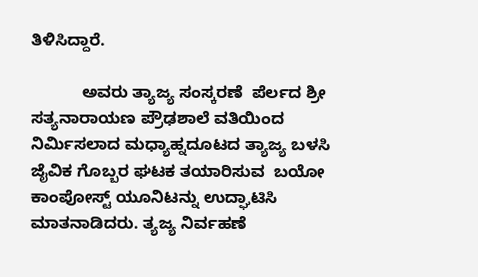ತಿಳಿಸಿದ್ದಾರೆ.

           ಅವರು ತ್ಯಾಜ್ಯ ಸಂಸ್ಕರಣೆ  ಪೆರ್ಲದ ಶ್ರೀ ಸತ್ಯನಾರಾಯಣ ಪ್ರೌಢಶಾಲೆ ವತಿಯಿಂದ ನಿರ್ಮಿಸಲಾದ ಮಧ್ಯಾಹ್ನದೂಟದ ತ್ಯಾಜ್ಯ ಬಳಸಿ ಜೈವಿಕ ಗೊಬ್ಬರ ಘಟಕ ತಯಾರಿಸುವ  ಬಯೋ ಕಾಂಪೋಸ್ಟ್ ಯೂನಿಟನ್ನು ಉದ್ಘಾಟಿಸಿ ಮಾತನಾಡಿದರು. ತ್ಯಜ್ಯ ನಿರ್ವಹಣೆ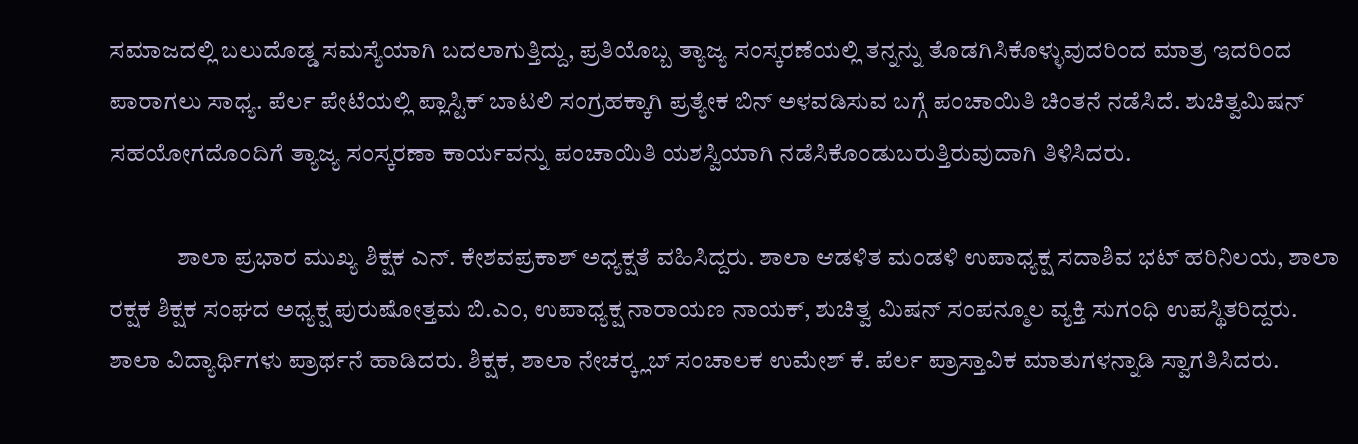ಸಮಾಜದಲ್ಲಿ ಬಲುದೊಡ್ಡ ಸಮಸ್ಯೆಯಾಗಿ ಬದಲಾಗುತ್ತಿದ್ದು, ಪ್ರತಿಯೊಬ್ಬ ತ್ಯಾಜ್ಯ ಸಂಸ್ಕರಣೆಯಲ್ಲಿ ತನ್ನನ್ನು ತೊಡಗಿಸಿಕೊಳ್ಳುವುದರಿಂದ ಮಾತ್ರ ಇದರಿಂದ ಪಾರಾಗಲು ಸಾಧ್ಯ. ಪೆರ್ಲ ಪೇಟೆಯಲ್ಲಿ ಪ್ಲಾಸ್ಟಿಕ್ ಬಾಟಲಿ ಸಂಗ್ರಹಕ್ಕಾಗಿ ಪ್ರತ್ಯೇಕ ಬಿನ್ ಅಳವಡಿಸುವ ಬಗ್ಗೆ ಪಂಚಾಯಿತಿ ಚಿಂತನೆ ನಡೆಸಿದೆ. ಶುಚಿತ್ವಮಿಷನ್ ಸಹಯೋಗದೊಂದಿಗೆ ತ್ಯಾಜ್ಯ ಸಂಸ್ಕರಣಾ ಕಾರ್ಯವನ್ನು ಪಂಚಾಯಿತಿ ಯಶಸ್ವಿಯಾಗಿ ನಡೆಸಿಕೊಂಡುಬರುತ್ತಿರುವುದಾಗಿ ತಿಳಿಸಿದರು.

              ಶಾಲಾ ಪ್ರಭಾರ ಮುಖ್ಯ ಶಿಕ್ಷಕ ಎನ್. ಕೇಶವಪ್ರಕಾಶ್ ಅಧ್ಯಕ್ಷತೆ ವಹಿಸಿದ್ದರು. ಶಾಲಾ ಆಡಳಿತ ಮಂಡಳಿ ಉಪಾಧ್ಯಕ್ಷ ಸದಾಶಿವ ಭಟ್ ಹರಿನಿಲಯ, ಶಾಲಾ ರಕ್ಷಕ ಶಿಕ್ಷಕ ಸಂಘದ ಅಧ್ಯಕ್ಷ ಪುರುಷೋತ್ತಮ ಬಿ.ಎಂ, ಉಪಾಧ್ಯಕ್ಷ ನಾರಾಯಣ ನಾಯಕ್, ಶುಚಿತ್ವ ಮಿಷನ್ ಸಂಪನ್ಮೂಲ ವ್ಯಕ್ತಿ ಸುಗಂಧಿ ಉಪಸ್ಥಿತರಿದ್ದರು. ಶಾಲಾ ವಿದ್ಯಾರ್ಥಿಗಳು ಪ್ರಾರ್ಥನೆ ಹಾಡಿದರು. ಶಿಕ್ಷಕ, ಶಾಲಾ ನೇಚರ್‍ಕ್ಲಬ್ ಸಂಚಾಲಕ ಉಮೇಶ್ ಕೆ. ಪೆರ್ಲ ಪ್ರಾಸ್ತಾವಿಕ ಮಾತುಗಳನ್ನಾಡಿ ಸ್ವಾಗತಿಸಿದರು.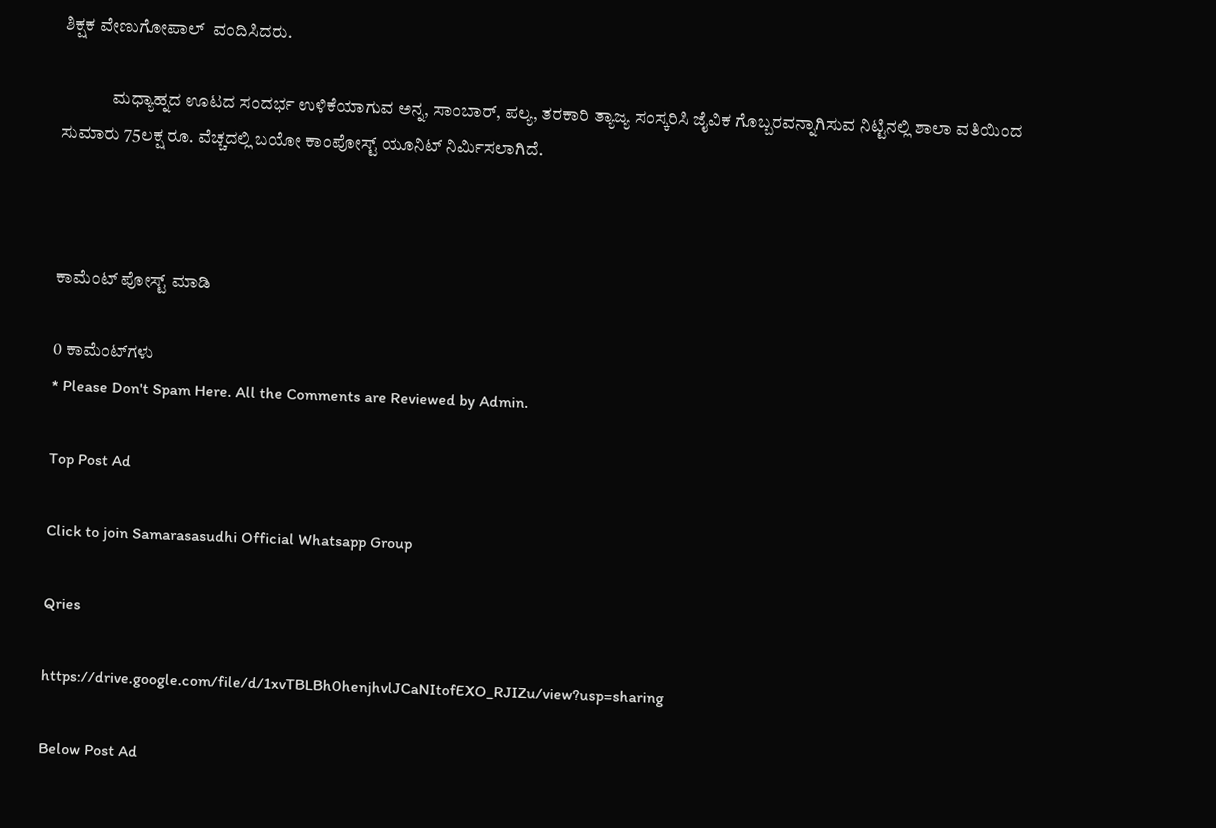ಶಿಕ್ಷಕ ವೇಣುಗೋಪಾಲ್  ವಂದಿಸಿದರು.

              ಮಧ್ಯಾಹ್ನದ ಊಟದ ಸಂದರ್ಭ ಉಳಿಕೆಯಾಗುವ ಅನ್ನ, ಸಾಂಬಾರ್, ಪಲ್ಯ, ತರಕಾರಿ ತ್ಯಾಜ್ಯ ಸಂಸ್ಕರಿಸಿ ಜೈವಿಕ ಗೊಬ್ಬರವನ್ನಾಗಿಸುವ ನಿಟ್ಟಿನಲ್ಲಿ ಶಾಲಾ ವತಿಯಿಂದ ಸುಮಾರು 75ಲಕ್ಷ ರೂ. ವೆಚ್ಚದಲ್ಲಿ ಬಯೋ ಕಾಂಪೋಸ್ಟ್ ಯೂನಿಟ್ ನಿರ್ಮಿಸಲಾಗಿದೆ.



ಕಾಮೆಂಟ್‌‌ ಪೋಸ್ಟ್‌ ಮಾಡಿ

0 ಕಾಮೆಂಟ್‌ಗಳು
* Please Don't Spam Here. All the Comments are Reviewed by Admin.

Top Post Ad

Click to join Samarasasudhi Official Whatsapp Group

Qries

https://drive.google.com/file/d/1xvTBLBh0henjhvlJCaNItofEXO_RJIZu/view?usp=sharing

Below Post Ad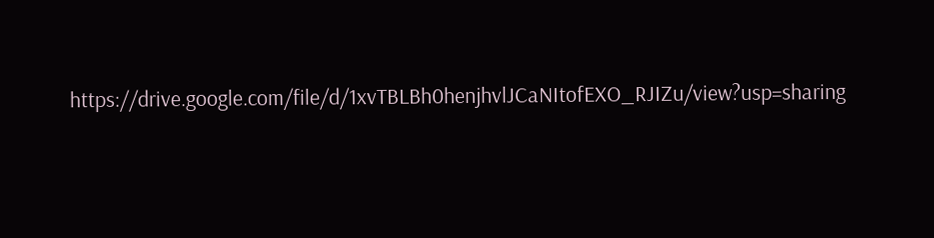https://drive.google.com/file/d/1xvTBLBh0henjhvlJCaNItofEXO_RJIZu/view?usp=sharing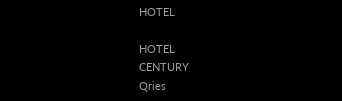HOTEL

HOTEL
CENTURY
Qries